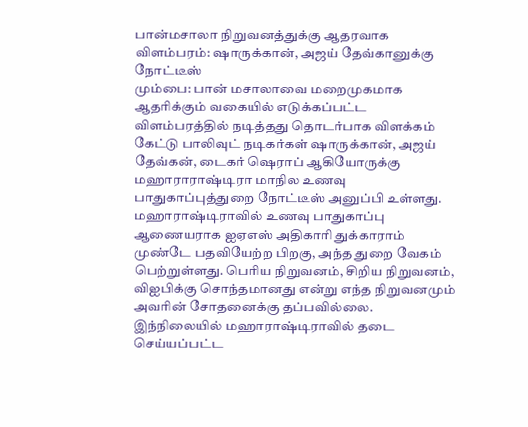பான்மசாலா நிறுவனத்துக்கு ஆதரவாக விளம்பரம்: ஷாருக்கான், அஜய் தேவ்கானுக்கு நோட்டீஸ்
மும்பை: பான் மசாலாவை மறைமுகமாக ஆதரிக்கும் வகையில் எடுக்கப்பட்ட விளம்பரத்தில் நடித்தது தொடர்பாக விளக்கம் கேட்டு பாலிவுட் நடிகர்கள் ஷாருக்கான், அஜய் தேவ்கன், டைகர் ஷெராப் ஆகியோருக்கு மஹாராராஷ்டிரா மாநில உணவு பாதுகாப்புத்துறை நோட்டீஸ் அனுப்பி உள்ளது.
மஹாராஷ்டிராவில் உணவு பாதுகாப்பு ஆணையராக ஐஏஎஸ் அதிகாரி துக்காராம் முண்டே பதவியேற்ற பிறகு, அந்த துறை வேகம் பெற்றுள்ளது. பெரிய நிறுவனம், சிறிய நிறுவனம், விஐபிக்கு சொந்தமானது என்று எந்த நிறுவனமும் அவரின் சோதனைக்கு தப்பவில்லை.
இந்நிலையில் மஹாராஷ்டிராவில் தடை செய்யப்பட்ட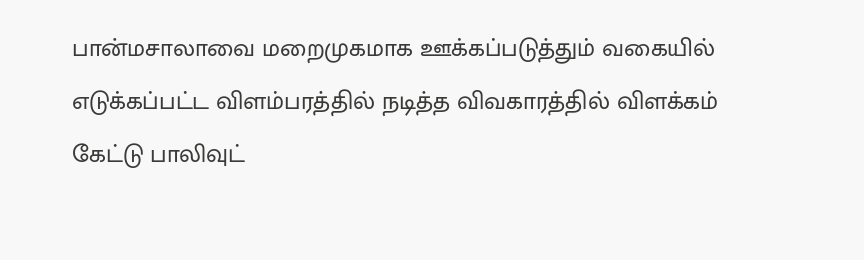பான்மசாலாவை மறைமுகமாக ஊக்கப்படுத்தும் வகையில் எடுக்கப்பட்ட விளம்பரத்தில் நடித்த விவகாரத்தில் விளக்கம் கேட்டு பாலிவுட்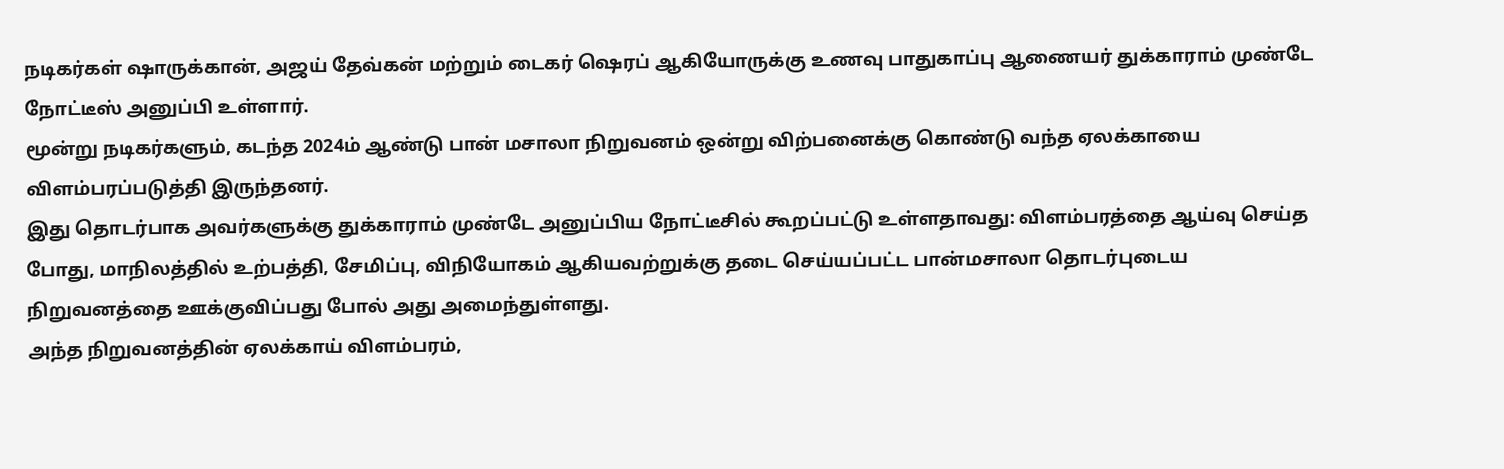நடிகர்கள் ஷாருக்கான், அஜய் தேவ்கன் மற்றும் டைகர் ஷெரப் ஆகியோருக்கு உணவு பாதுகாப்பு ஆணையர் துக்காராம் முண்டே நோட்டீஸ் அனுப்பி உள்ளார்.
மூன்று நடிகர்களும், கடந்த 2024ம் ஆண்டு பான் மசாலா நிறுவனம் ஒன்று விற்பனைக்கு கொண்டு வந்த ஏலக்காயை விளம்பரப்படுத்தி இருந்தனர்.
இது தொடர்பாக அவர்களுக்கு துக்காராம் முண்டே அனுப்பிய நோட்டீசில் கூறப்பட்டு உள்ளதாவது: விளம்பரத்தை ஆய்வு செய்த போது, மாநிலத்தில் உற்பத்தி, சேமிப்பு, விநியோகம் ஆகியவற்றுக்கு தடை செய்யப்பட்ட பான்மசாலா தொடர்புடைய நிறுவனத்தை ஊக்குவிப்பது போல் அது அமைந்துள்ளது.
அந்த நிறுவனத்தின் ஏலக்காய் விளம்பரம்,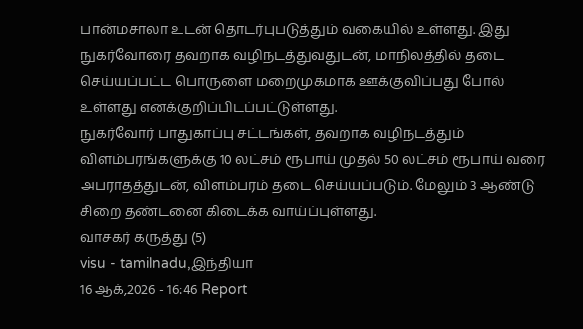பான்மசாலா உடன் தொடர்புபடுத்தும் வகையில் உள்ளது. இது நுகர்வோரை தவறாக வழிநடத்துவதுடன், மாநிலத்தில் தடை செய்யப்பட்ட பொருளை மறைமுகமாக ஊக்குவிப்பது போல் உள்ளது எனக்குறிப்பிடப்பட்டுள்ளது.
நுகர்வோர் பாதுகாப்பு சட்டங்கள், தவறாக வழிநடத்தும் விளம்பரங்களுக்கு 10 லட்சம் ரூபாய் முதல் 50 லட்சம் ரூபாய் வரை அபராதத்துடன், விளம்பரம் தடை செய்யப்படும். மேலும் 3 ஆண்டு சிறை தண்டனை கிடைக்க வாய்ப்புள்ளது.
வாசகர் கருத்து (5)
visu - tamilnadu,இந்தியா
16 ஆக்,2026 - 16:46 Report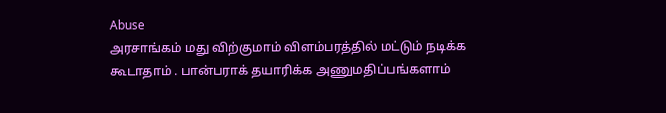Abuse
அரசாங்கம் மது விற்குமாம் விளம்பரத்தில் மட்டும் நடிக்க கூடாதாம் . பான்பராக் தயாரிக்க அணுமதிப்பங்களாம்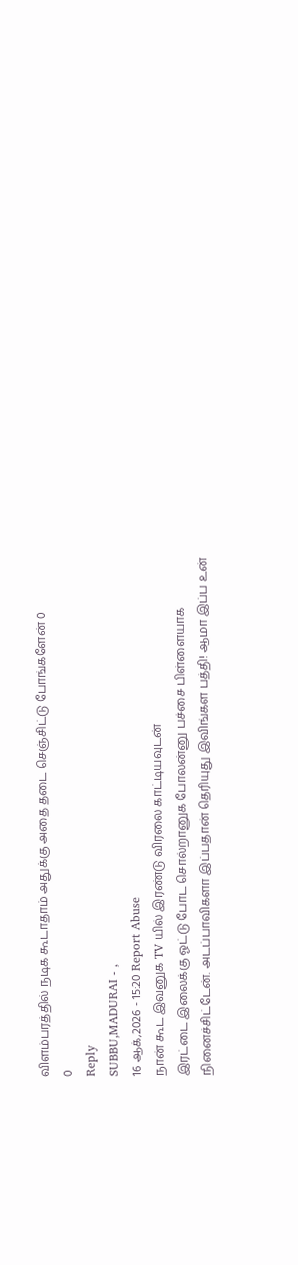விளம்பரத்தில் நடிக கூடாதாம் அதுக்கு அதை தடை செஞ்சிட்டு போங்களேன் 0
0
Reply
SUBBU,MADURAI - ,
16 ஆக்,2026 - 15:20 Report Abuse
நான் கூட இவனுக TV யில் இரண்டு விரலை காட்டியவுடன்
இரட்டை இலைக்கு ஓட்டு போட சொல்றானுக போலன்னு பச்சை பிள்ளையாக நினைச்சிட்டேன். அடப்பாவிகளா இப்பதான் தெரியுது இவிங்கள பத்தி! ஆமா இப்ப உன்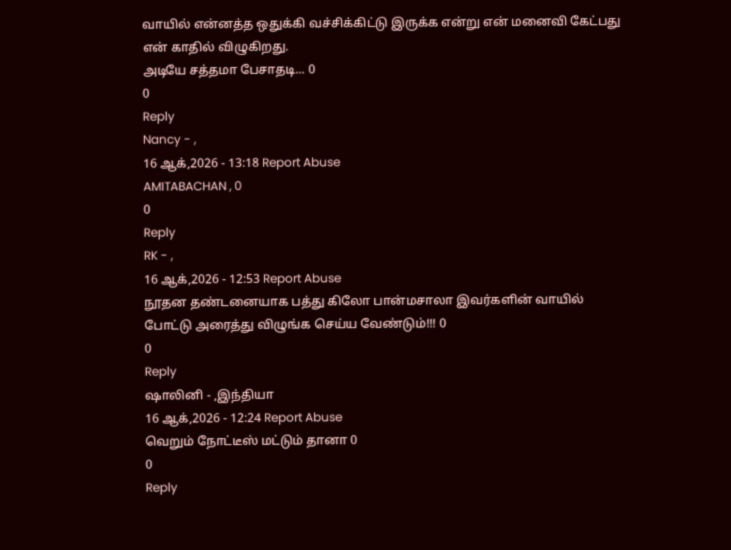வாயில் என்னத்த ஒதுக்கி வச்சிக்கிட்டு இருக்க என்று என் மனைவி கேட்பது என் காதில் விழுகிறது.
அடியே சத்தமா பேசாதடி... 0
0
Reply
Nancy - ,
16 ஆக்,2026 - 13:18 Report Abuse
AMITABACHAN , 0
0
Reply
RK - ,
16 ஆக்,2026 - 12:53 Report Abuse
நூதன தண்டனையாக பத்து கிலோ பான்மசாலா இவர்களின் வாயில் போட்டு அரைத்து விழுங்க செய்ய வேண்டும்!!! 0
0
Reply
ஷாலினி - ,இந்தியா
16 ஆக்,2026 - 12:24 Report Abuse
வெறும் நோட்டீஸ் மட்டும் தானா 0
0
Reply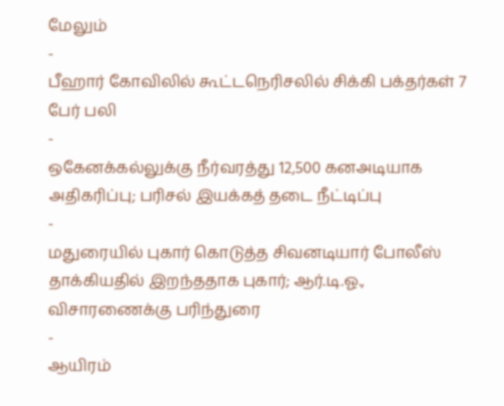மேலும்
-
பீஹார் கோவிலில் கூட்டநெரிசலில் சிக்கி பக்தர்கள் 7 பேர் பலி
-
ஒகேனக்கல்லுக்கு நீர்வரத்து 12,500 கனஅடியாக அதிகரிப்பு; பரிசல் இயக்கத் தடை நீட்டிப்பு
-
மதுரையில் புகார் கொடுத்த சிவனடியார் போலீஸ் தாக்கியதில் இறந்ததாக புகார்; ஆர்.டி.ஓ., விசாரணைக்கு பரிந்துரை
-
ஆயிரம்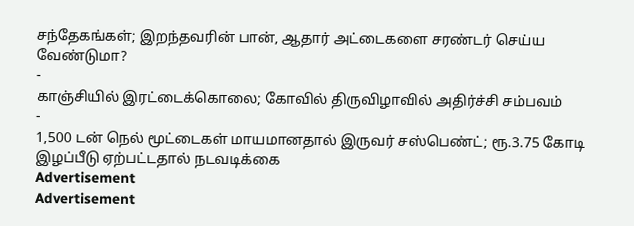சந்தேகங்கள்; இறந்தவரின் பான், ஆதார் அட்டைகளை சரண்டர் செய்ய வேண்டுமா?
-
காஞ்சியில் இரட்டைக்கொலை; கோவில் திருவிழாவில் அதிர்ச்சி சம்பவம்
-
1,500 டன் நெல் மூட்டைகள் மாயமானதால் இருவர் சஸ்பெண்ட்; ரூ.3.75 கோடி இழப்பீடு ஏற்பட்டதால் நடவடிக்கை
Advertisement
Advertisement